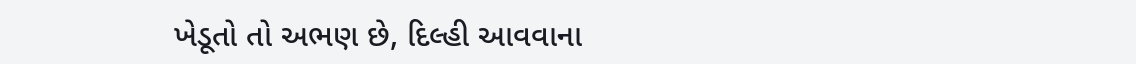ખેડૂતો તો અભણ છે, દિલ્હી આવવાના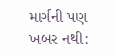માર્ગની પણ ખબર નથી: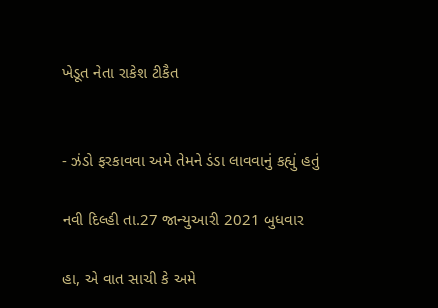ખેડૂત નેતા રાકેશ ટીકૈત


- ઝંડો ફરકાવવા અમે તેમને ડંડા લાવવાનું કહ્યું હતું

નવી દિલ્હી તા.27 જાન્યુઆરી 2021 બુધવાર

હા, એ વાત સાચી કે અમે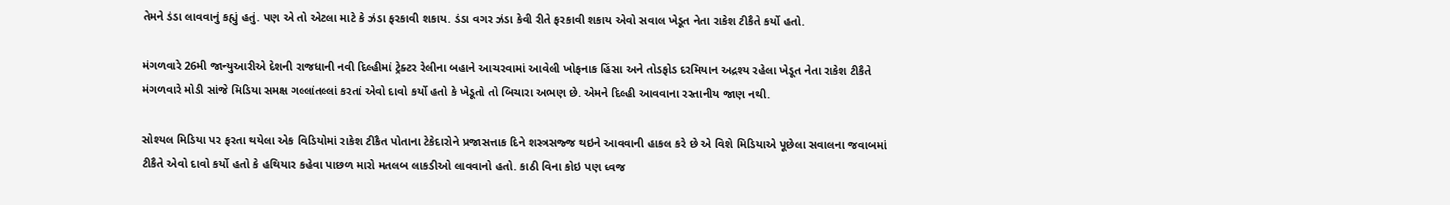તેમને ડંડા લાવવાનું કહ્યું હતું. પણ એ તો એટલા માટે કે ઝંડા ફરકાવી શકાય. ડંડા વગર ઝંડા કેવી રીતે ફરકાવી શકાય એવો સવાલ ખેડૂત નેતા રાકેશ ટીકૈતે કર્યો હતો.

મંગળવારે 26મી જાન્યુઆરીએ દેશની રાજધાની નવી દિલ્હીમાં ટ્રેક્ટર રેલીના બહાને આચરવામાં આવેલી ખોફનાક હિંસા અને તોડફોડ દરમિયાન અદ્રશ્ય રહેલા ખેડૂત નેતા રાકેશ ટીકૈતે મંગળવારે મોડી સાંજે મિડિયા સમક્ષ ગલ્લાંતલ્લાં કરતાં એવો દાવો કર્યો હતો કે ખેડૂતો તો બિચારા અભણ છે. એમને દિલ્હી આવવાના રસ્તાનીય જાણ નથી.

સોશ્યલ મિડિયા પર ફરતા થયેલા એક વિડિયોમાં રાકેશ ટીકૈત પોતાના ટેકેદારોને પ્રજાસત્તાક દિને શસ્ત્રસજ્જ થઇને આવવાની હાકલ કરે છે એ વિશે મિડિયાએ પૂછેલા સવાલના જવાબમાં ટીકૈતે એવો દાવો કર્યો હતો કે હથિયાર કહેવા પાછળ મારો મતલબ લાકડીઓ લાવવાનો હતો. કાઠી વિના કોઇ પણ ધ્વજ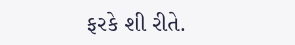ફરકે શી રીતે.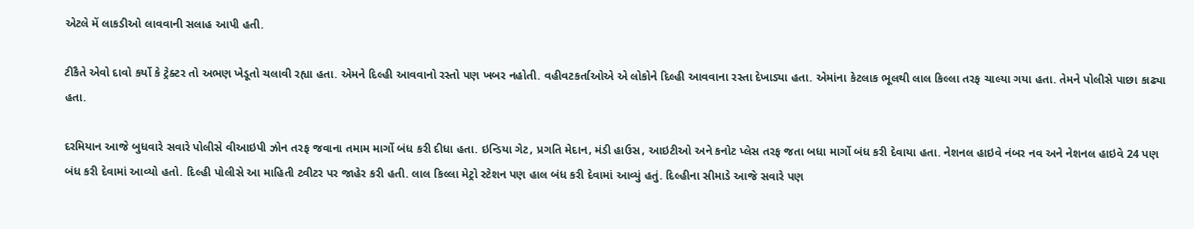એટલે મેં લાકડીઓ લાવવાની સલાહ આપી હતી.

ટીકૈતે એવો દાવો કર્યો કે ટ્રેક્ટર તો અભણ ખેડૂતો ચલાવી રહ્યા હતા. એમને દિલ્હી આવવાનો રસ્તો પણ ખબર નહોતી. વહીવટકર્તાઓએ એ લોકોને દિલ્હી આવવાના રસ્તા દેખાડ્યા હતા. એમાંના કેટલાક ભૂલથી લાલ કિલ્લા તરફ ચાલ્યા ગયા હતા. તેમને પોલીસે પાછા કાઢ્યા હતા.

દરમિયાન આજે બુધવારે સવારે પોલીસે વીઆઇપી ઝોન તરફ જવાના તમામ માર્ગો બંધ કરી દીધા હતા. ઇન્ડિયા ગેટ, પ્રગતિ મેદાન, મંડી હાઉસ, આઇટીઓ અને કનોટ પ્લેસ તરફ જતા બધા માર્ગો બંધ કરી દેવાયા હતા. નેશનલ હાઇવે નંબર નવ અને નેશનલ હાઇવે 24 પણ બંધ કરી દેવામાં આવ્યો હતો. દિલ્હી પોલીસે આ માહિતી ટ્વીટર પર જાહેર કરી હતી. લાલ કિલ્લા મેટ્રો સ્ટેશન પણ હાલ બંધ કરી દેવામાં આવ્યું હતું. દિલ્હીના સીમાડે આજે સવારે પણ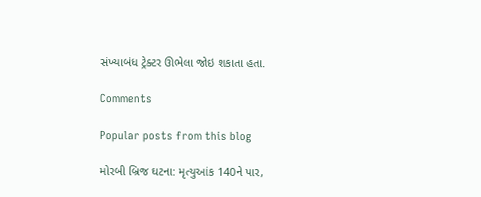સંખ્યાબંધ ટ્રેક્ટર ઊભેલા જોઇ શકાતા હતા.

Comments

Popular posts from this blog

મોરબી બ્રિજ ઘટના: મૃત્યુઆંક 140ને પાર,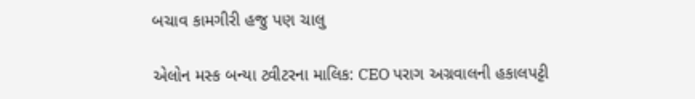બચાવ કામગીરી હજુ પણ ચાલુ

એલોન મસ્ક બન્યા ટ્વીટરના માલિક: CEO પરાગ અગ્રવાલની હકાલપટ્ટી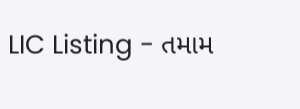LIC Listing - તમામ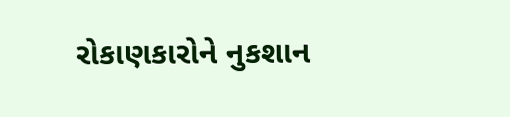રોકાણકારોને નુકશાન